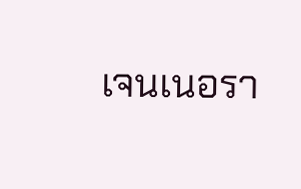เจนเนอรา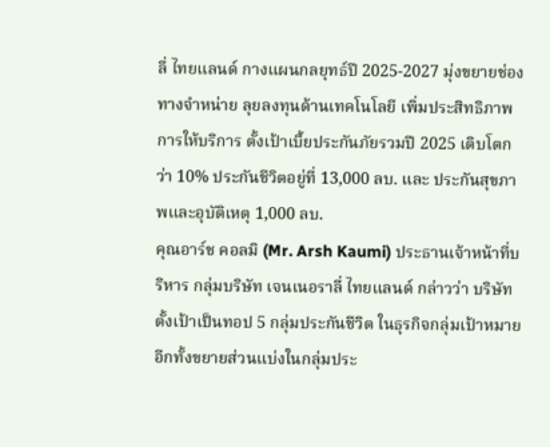ลี่ ไทยแลนด์ กางแผนกลยุทธ์ปี 2025-2027 มุ่งขยายช่องทางจำหน่าย ลุยลงทุนด้านเทคโนโลยี เพิ่มประสิทธิภาพการให้บริการ ตั้งเป้าเบี้ยประกันภัยรวมปี 2025 เติบโตกว่า 10% ประกันชีวิตอยู่ที่ 13,000 ลบ. และ ประกันสุขภาพและอุบัติเหตุ 1,000 ลบ.
คุณอาร์ช คอลมิ (Mr. Arsh Kaumi) ประธานเจ้าหน้าที่บริหาร กลุ่มบริษัท เจนเนอราลี่ ไทยแลนด์ กล่าวว่า บริษัทตั้งเป้าเป็นทอป 5 กลุ่มประกันชีวิต ในธุรกิจกลุ่มเป้าหมาย อีกทั้งขยายส่วนแบ่งในกลุ่มประ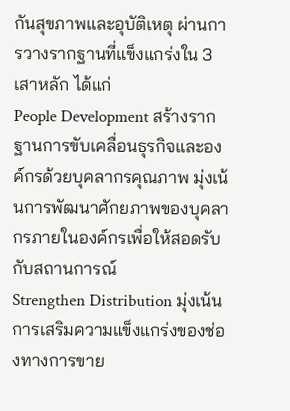กันสุขภาพและอุบัติเหตุ ผ่านการวางรากฐานที่แข็งแกร่งใน 3 เสาหลัก ได้แก่
People Development สร้างรากฐานการขับเคลื่อนธุรกิจและองค์กรด้วยบุคลากรคุณภาพ มุ่งเน้นการพัฒนาศักยภาพของบุคลากรภายในองค์กรเพื่อให้สอดรับกับสถานการณ์
Strengthen Distribution มุ่งเน้นการเสริมความแข็งแกร่งของช่องทางการขาย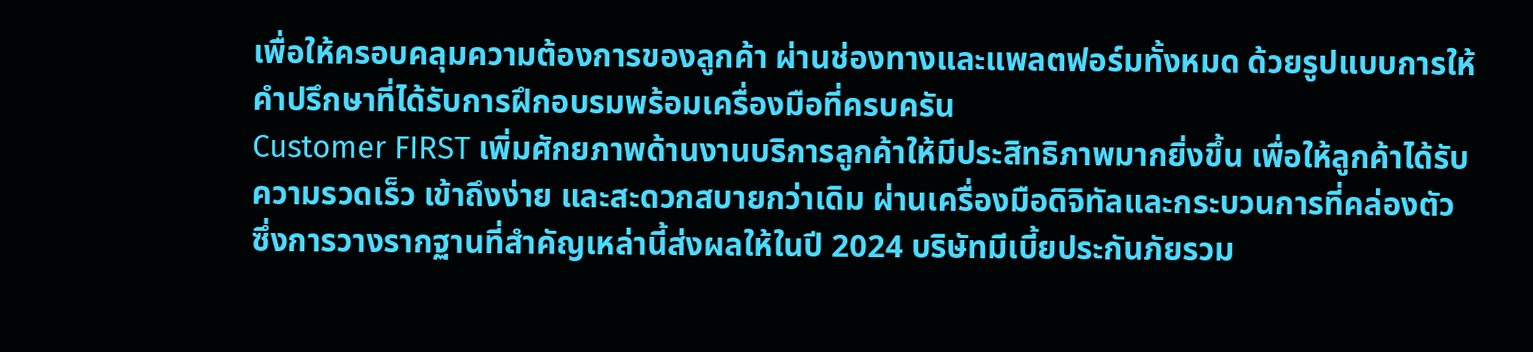เพื่อให้ครอบคลุมความต้องการของลูกค้า ผ่านช่องทางและแพลตฟอร์มทั้งหมด ด้วยรูปแบบการให้คำปรึกษาที่ได้รับการฝึกอบรมพร้อมเครื่องมือที่ครบครัน
Customer FIRST เพิ่มศักยภาพด้านงานบริการลูกค้าให้มีประสิทธิภาพมากยิ่งขึ้น เพื่อให้ลูกค้าได้รับความรวดเร็ว เข้าถึงง่าย และสะดวกสบายกว่าเดิม ผ่านเครื่องมือดิจิทัลและกระบวนการที่คล่องตัว
ซึ่งการวางรากฐานที่สำคัญเหล่านี้ส่งผลให้ในปี 2024 บริษัทมีเบี้ยประกันภัยรวม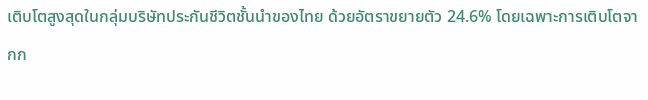เติบโตสูงสุดในกลุ่มบริษัทประกันชีวิตชั้นนำของไทย ด้วยอัตราขยายตัว 24.6% โดยเฉพาะการเติบโตจากก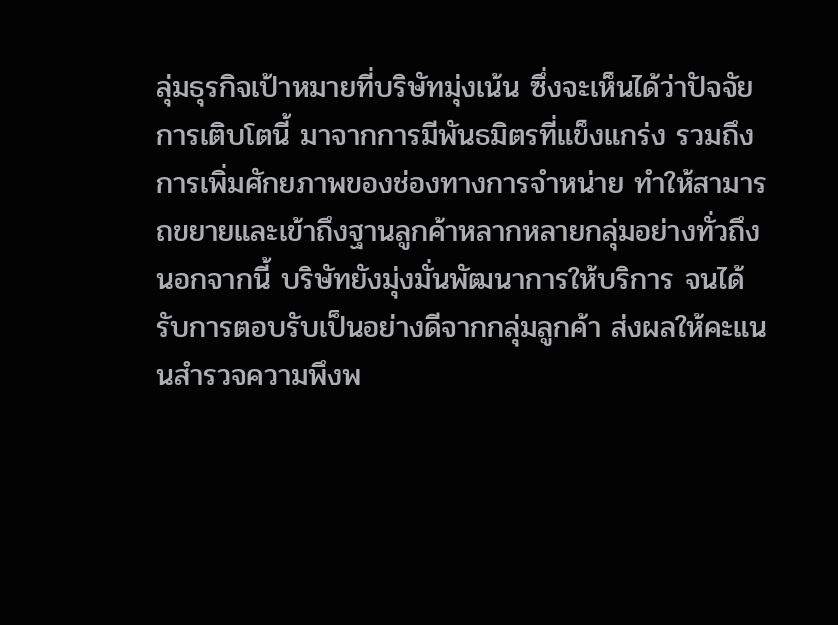ลุ่มธุรกิจเป้าหมายที่บริษัทมุ่งเน้น ซึ่งจะเห็นได้ว่าปัจจัยการเติบโตนี้ มาจากการมีพันธมิตรที่แข็งแกร่ง รวมถึงการเพิ่มศักยภาพของช่องทางการจำหน่าย ทำให้สามารถขยายและเข้าถึงฐานลูกค้าหลากหลายกลุ่มอย่างทั่วถึง
นอกจากนี้ บริษัทยังมุ่งมั่นพัฒนาการให้บริการ จนได้รับการตอบรับเป็นอย่างดีจากกลุ่มลูกค้า ส่งผลให้คะแนนสำรวจความพึงพ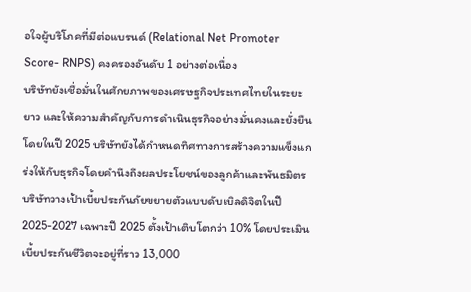อใจผู้บริโภคที่มีต่อแบรนด์ (Relational Net Promoter Score- RNPS) คงครองอันดับ 1 อย่างต่อเนื่อง
บริษัทยังเชื่อมั่นในศักยภาพของเศรษฐกิจประเทศไทยในระยะยาว และให้ความสำคัญกับการดำเนินธุรกิจอย่างมั่นคงและยั่งยืน โดยในปี 2025 บริษัทยังได้กำหนดทิศทางการสร้างความแข็งแกร่งให้กับธุรกิจโดยคำนึงถึงผลประโยชน์ของลูกค้าและพันธมิตร
บริษัทวางเป้าเบี้ยประกันภัยขยายตัวแบบดับเบิลดิจิตในปี 2025-2027 เฉพาะปี 2025 ตั้งเป้าเติบโตกว่า 10% โดยประเมินเบี้ยประกันชีวิตจะอยู่ที่ราว 13,000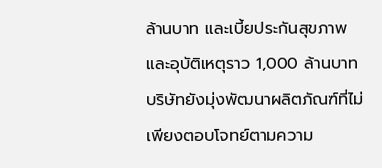ล้านบาท และเบี้ยประกันสุขภาพและอุบัติเหตุราว 1,000 ล้านบาท
บริษัทยังมุ่งพัฒนาผลิตภัณฑ์ที่ไม่เพียงตอบโจทย์ตามความ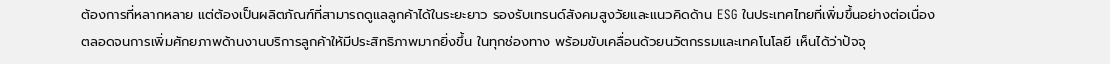ต้องการที่หลากหลาย แต่ต้องเป็นผลิตภัณฑ์ที่สามารถดูแลลูกค้าได้ในระยะยาว รองรับเทรนด์สังคมสูงวัยและแนวคิดด้าน ESG ในประเทศไทยที่เพิ่มขึ้นอย่างต่อเนื่อง
ตลอดจนการเพิ่มศักยภาพด้านงานบริการลูกค้าให้มีประสิทธิภาพมากยิ่งขึ้น ในทุกช่องทาง พร้อมขับเคลื่อนด้วยนวัตกรรมและเทคโนโลยี เห็นได้ว่าปัจจุ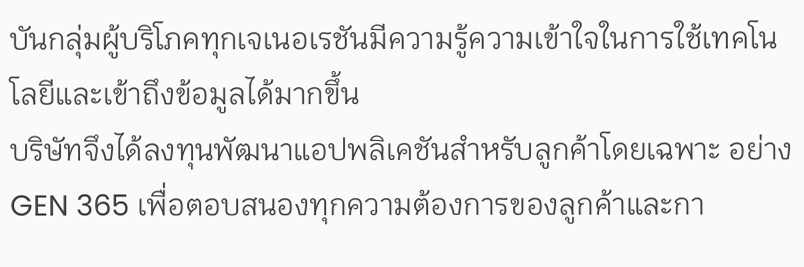บันกลุ่มผู้บริโภคทุกเจเนอเรชันมีความรู้ความเข้าใจในการใช้เทคโนโลยีและเข้าถึงข้อมูลได้มากขึ้น
บริษัทจึงได้ลงทุนพัฒนาแอปพลิเคชันสำหรับลูกค้าโดยเฉพาะ อย่าง GEN 365 เพื่อตอบสนองทุกความต้องการของลูกค้าและกา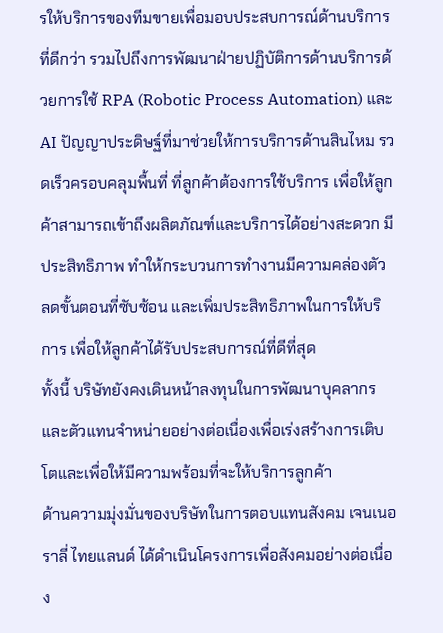รให้บริการของทีมขายเพื่อมอบประสบการณ์ด้านบริการที่ดีกว่า รวมไปถึงการพัฒนาฝ่ายปฏิบัติการด้านบริการด้วยการใช้ RPA (Robotic Process Automation) และ AI ปัญญาประดิษฐ์ที่มาช่วยให้การบริการด้านสินไหม รวดเร็วครอบคลุมพื้นที่ ที่ลูกค้าต้องการใช้บริการ เพื่อให้ลูกค้าสามารถเข้าถึงผลิตภัณฑ์และบริการได้อย่างสะดวก มีประสิทธิภาพ ทำให้กระบวนการทำงานมีความคล่องตัว ลดขั้นตอนที่ซับซ้อน และเพิ่มประสิทธิภาพในการให้บริการ เพื่อให้ลูกค้าได้รับประสบการณ์ที่ดีที่สุด
ทั้งนี้ บริษัทยังคงเดินหน้าลงทุนในการพัฒนาบุคลากรและตัวแทนจำหน่ายอย่างต่อเนื่องเพื่อเร่งสร้างการเติบโตและเพื่อให้มีความพร้อมที่จะให้บริการลูกค้า
ด้านความมุ่งมั่นของบริษัทในการตอบแทนสังคม เจนเนอราลี่ ไทยแลนด์ ได้ดำเนินโครงการเพื่อสังคมอย่างต่อเนื่อง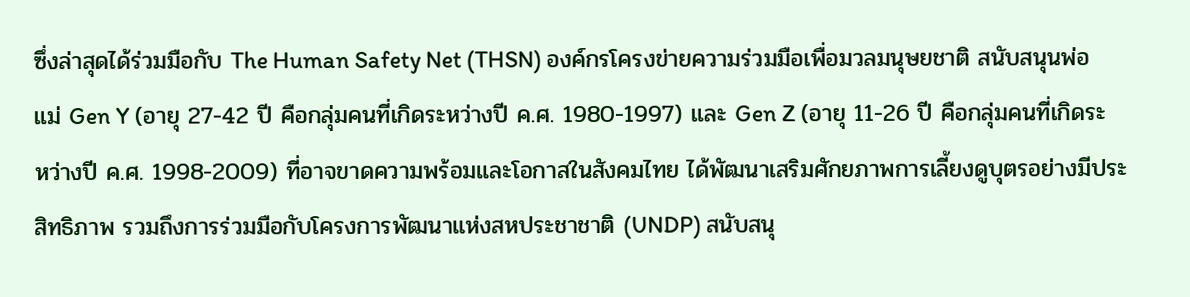ซึ่งล่าสุดได้ร่วมมือกับ The Human Safety Net (THSN) องค์กรโครงข่ายความร่วมมือเพื่อมวลมนุษยชาติ สนับสนุนพ่อแม่ Gen Y (อายุ 27-42 ปี คือกลุ่มคนที่เกิดระหว่างปี ค.ศ. 1980-1997) และ Gen Z (อายุ 11-26 ปี คือกลุ่มคนที่เกิดระหว่างปี ค.ศ. 1998-2009) ที่อาจขาดความพร้อมและโอกาสในสังคมไทย ได้พัฒนาเสริมศักยภาพการเลี้ยงดูบุตรอย่างมีประสิทธิภาพ รวมถึงการร่วมมือกับโครงการพัฒนาแห่งสหประชาชาติ (UNDP) สนับสนุ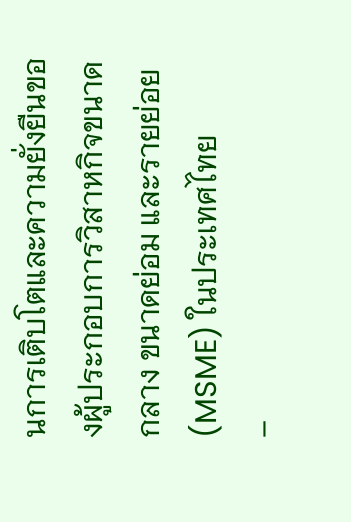นการเติบโตและความยั่งยืนของผู้ประกอบการวิสาหกิจขนาดกลาง ขนาดย่อม และรายย่อย (MSME) ในประเทศไทย
–